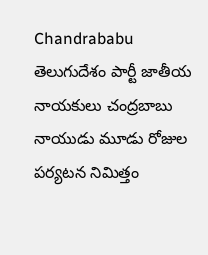Chandrababu
తెలుగుదేశం పార్టీ జాతీయ నాయకులు చంద్రబాబు నాయుడు మూడు రోజుల పర్యటన నిమిత్తం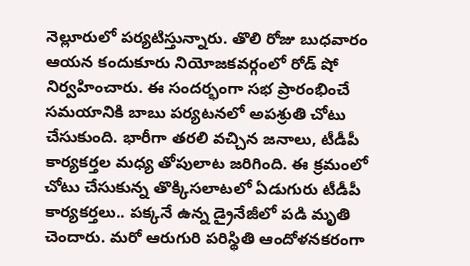నెల్లూరులో పర్యటిస్తున్నారు. తొలి రోజు బుధవారం ఆయన కందుకూరు నియోజకవర్గంలో రోడ్ షో నిర్వహించారు. ఈ సందర్భంగా సభ ప్రారంభించే సమయానికి బాబు పర్యటనలో అపశ్రుతి చోటు చేసుకుంది. భారీగా తరలి వచ్చిన జనాలు, టీడీపీ కార్యకర్తల మధ్య తోపులాట జరిగింది. ఈ క్రమంలో చోటు చేసుకున్న తొక్కిసలాటలో ఏడుగురు టీడీపీ కార్యకర్తలు.. పక్కనే ఉన్న డ్రైనేజీలో పడి మృతి చెందారు. మరో ఆరుగురి పరిస్థితి ఆందోళనకరంగా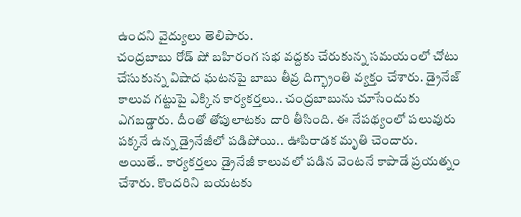ఉందని వైద్యులు తెలిపారు.
చంద్రబాబు రోడ్ షో బహిరంగ సభ వద్దకు చేరుకున్న సమయంలో చోటు చేసుకున్న విషాద ఘటనపై బాబు తీవ్ర దిగ్భ్రాంతి వ్యక్తం చేశారు. డ్రైనేజ్ కాలువ గట్టుపై ఎక్కిన కార్యకర్తలు.. చంద్రబాబును చూసేందుకు ఎగబడ్డారు. దీంతో తోపులాటకు దారి తీసింది. ఈ నేపథ్యంలో పలువురు పక్కనే ఉన్న డ్రైనేజీలో పడిపోయి.. ఊపిరాడక మృతి చెందారు. అయితే.. కార్యకర్తలు డ్రైనేజీ కాలువలో పడిన వెంటనే కాపాడే ప్రయత్నం చేశారు. కొందరిని బయటకు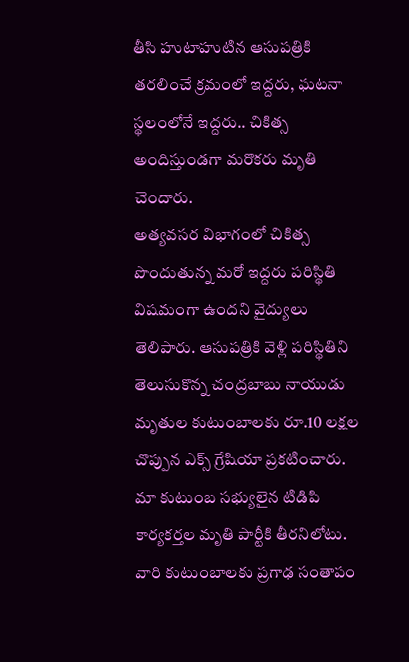తీసి హుటాహుటిన ఆసుపత్రికి తరలించే క్రమంలో ఇద్దరు, ఘటనా స్థలంలోనే ఇద్దరు.. చికిత్స అందిస్తుండగా మరొకరు మృతి చెందారు.
అత్యవసర విభాగంలో చికిత్స పొందుతున్న మరో ఇద్దరు పరిస్థితి విషమంగా ఉందని వైద్యులు తెలిపారు. ఆసుపత్రికి వెళ్లి పరిస్థితిని తెలుసుకొన్న చంద్రబాబు నాయుడు మృతుల కుటుంబాలకు రూ.10 లక్షల చొప్పున ఎక్స్ గ్రేషియా ప్రకటించారు. మా కుటుంబ సభ్యులైన టిడిపి కార్యకర్తల మృతి పార్టీకి తీరనిలోటు. వారి కుటుంబాలకు ప్రగాఢ సంతాపం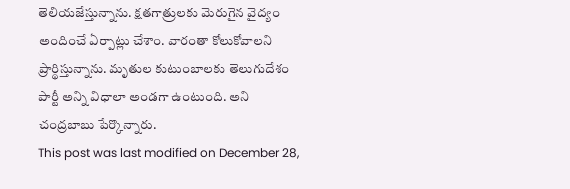తెలియజేస్తున్నాను. క్షతగాత్రులకు మెరుగైన వైద్యం అందించే ఏర్పాట్లు చేశాం. వారంతా కోలుకోవాలని ప్రార్థిస్తున్నాను. మృతుల కుటుంబాలకు తెలుగుదేశం పార్టీ అన్ని విధాలా అండగా ఉంటుంది. అని చంద్రబాబు పేర్కొన్నారు.
This post was last modified on December 28,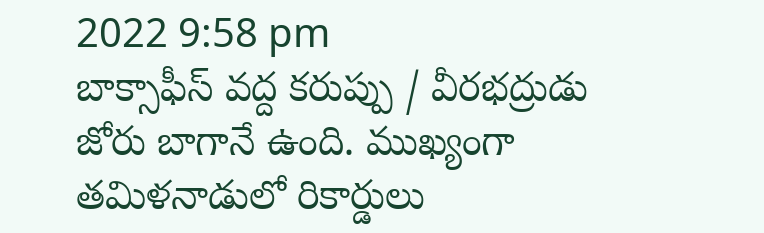2022 9:58 pm
బాక్సాఫీస్ వద్ద కరుప్పు / వీరభద్రుడు జోరు బాగానే ఉంది. ముఖ్యంగా తమిళనాడులో రికార్డులు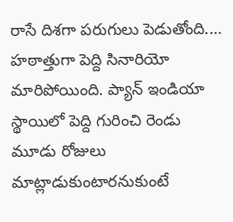రాసే దిశగా పరుగులు పెడుతోంది.…
హఠాత్తుగా పెద్ది సినారియో మారిపోయింది. ప్యాన్ ఇండియా స్థాయిలో పెద్ది గురించి రెండు మూడు రోజులు మాట్లాడుకుంటారనుకుంటే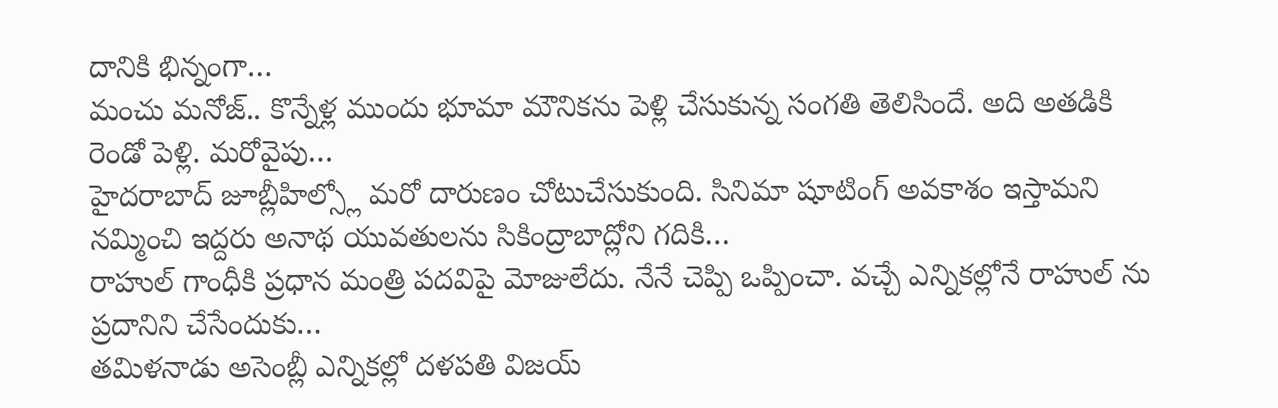దానికి భిన్నంగా…
మంచు మనోజ్.. కొన్నేళ్ల ముందు భూమా మౌనికను పెళ్లి చేసుకున్న సంగతి తెలిసిందే. అది అతడికి రెండో పెళ్లి. మరోవైపు…
హైదరాబాద్ జూబ్లీహిల్స్లో మరో దారుణం చోటుచేసుకుంది. సినిమా షూటింగ్ అవకాశం ఇస్తామని నమ్మించి ఇద్దరు అనాథ యువతులను సికింద్రాబాద్లోని గదికి…
రాహుల్ గాంధీకి ప్రధాన మంత్రి పదవిపై మోజులేదు. నేనే చెప్పి ఒప్పించా. వచ్చే ఎన్నికల్లోనే రాహుల్ ను ప్రదానిని చేసేందుకు…
తమిళనాడు అసెంబ్లీ ఎన్నికల్లో దళపతి విజయ్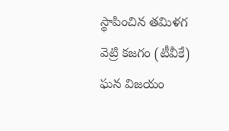స్థాపించిన తమిళగ వెట్రి కజగం (టీవీకే) ఘన విజయం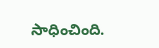సాధించింది.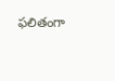ఫలితంగా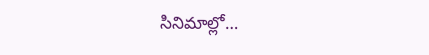సినిమాల్లో…